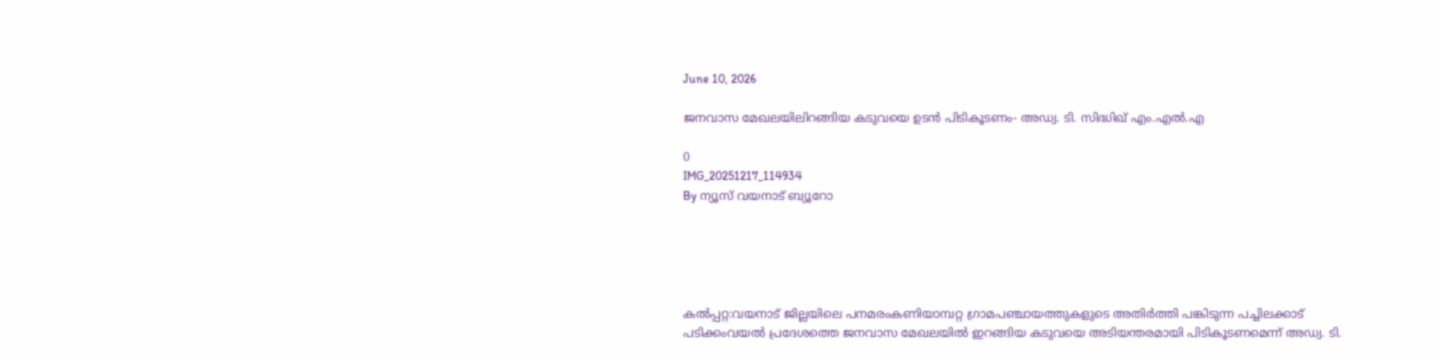June 10, 2026

ജനവാസ മേഖലയിലിറങ്ങിയ കടുവയെ ഉടന്‍ പിടികൂടണം- അഡ്വ. ടി. സിദ്ധിഖ് എം.എല്‍.എ

0
IMG_20251217_114934
By ന്യൂസ് വയനാട് ബ്യൂറോ





കല്‍പ്പറ്റ:വയനാട് ജില്ലയിലെ പനമരംകണിയാമ്പറ്റ ഗ്രാമപഞ്ചായത്തുകളുടെ അതിര്‍ത്തി പങ്കിടുന്ന പച്ചിലക്കാട് പടിക്കംവയല്‍ പ്രദേശത്തെ ജനവാസ മേഖലയില്‍ ഇറങ്ങിയ കടുവയെ അടിയന്തരമായി പിടികൂടണമെന്ന് അഡ്വ. ടി.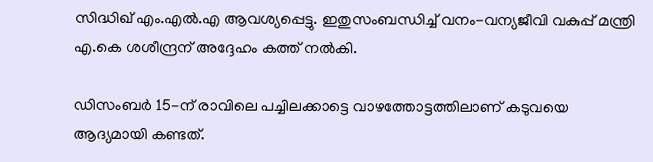സിദ്ധിഖ് എം.എല്‍.എ ആവശ്യപ്പെട്ടു. ഇതുസംബന്ധിച്ച് വനം-വന്യജീവി വകുപ്പ് മന്ത്രി എ.കെ ശശീന്ദ്രന് അദ്ദേഹം കത്ത് നല്‍കി.

ഡിസംബര്‍ 15-ന് രാവിലെ പച്ചിലക്കാട്ടെ വാഴത്തോട്ടത്തിലാണ് കടുവയെ ആദ്യമായി കണ്ടത്.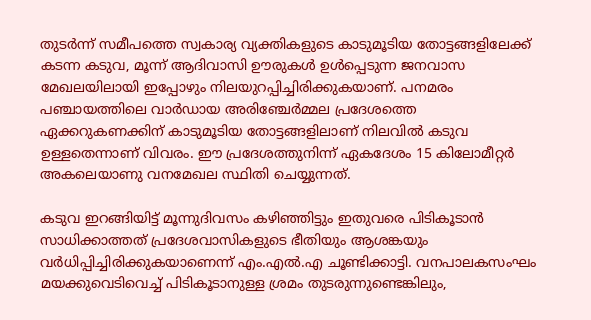തുടര്‍ന്ന് സമീപത്തെ സ്വകാര്യ വ്യക്തികളുടെ കാടുമൂടിയ തോട്ടങ്ങളിലേക്ക് കടന്ന കടുവ, മൂന്ന് ആദിവാസി ഊരുകള്‍ ഉള്‍പ്പെടുന്ന ജനവാസ മേഖലയിലായി ഇപ്പോഴും നിലയുറപ്പിച്ചിരിക്കുകയാണ്. പനമരം പഞ്ചായത്തിലെ വാര്‍ഡായ അരിഞ്ചേര്‍മ്മല പ്രദേശത്തെ ഏക്കറുകണക്കിന് കാടുമൂടിയ തോട്ടങ്ങളിലാണ് നിലവില്‍ കടുവ ഉള്ളതെന്നാണ് വിവരം. ഈ പ്രദേശത്തുനിന്ന് ഏകദേശം 15 കിലോമീറ്റര്‍ അകലെയാണു വനമേഖല സ്ഥിതി ചെയ്യുന്നത്.

കടുവ ഇറങ്ങിയിട്ട് മൂന്നുദിവസം കഴിഞ്ഞിട്ടും ഇതുവരെ പിടികൂടാന്‍ സാധിക്കാത്തത് പ്രദേശവാസികളുടെ ഭീതിയും ആശങ്കയും വര്‍ധിപ്പിച്ചിരിക്കുകയാണെന്ന് എം.എല്‍.എ ചൂണ്ടിക്കാട്ടി. വനപാലകസംഘം മയക്കുവെടിവെച്ച് പിടികൂടാനുള്ള ശ്രമം തുടരുന്നുണ്ടെങ്കിലും,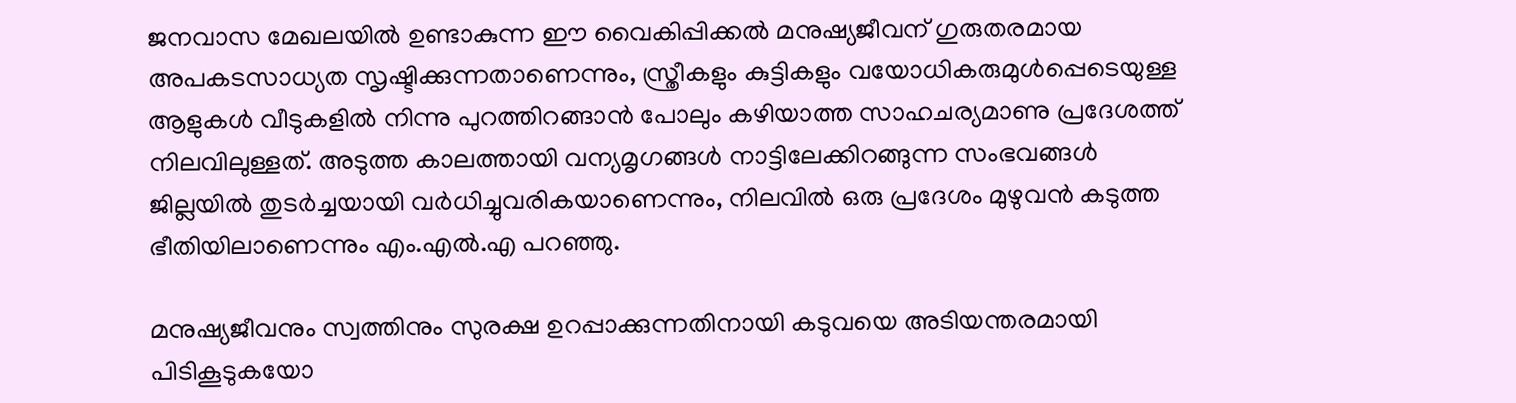ജനവാസ മേഖലയില്‍ ഉണ്ടാകുന്ന ഈ വൈകിപ്പിക്കല്‍ മനുഷ്യജീവന് ഗുരുതരമായ അപകടസാധ്യത സൃഷ്ടിക്കുന്നതാണെന്നും, സ്ത്രീകളും കുട്ടികളും വയോധികരുമുള്‍പ്പെടെയുള്ള ആളുകള്‍ വീടുകളില്‍ നിന്നു പുറത്തിറങ്ങാന്‍ പോലും കഴിയാത്ത സാഹചര്യമാണു പ്രദേശത്ത് നിലവിലുള്ളത്. അടുത്ത കാലത്തായി വന്യമൃഗങ്ങള്‍ നാട്ടിലേക്കിറങ്ങുന്ന സംഭവങ്ങള്‍ ജില്ലയില്‍ തുടര്‍ച്ചയായി വര്‍ധിച്ചുവരികയാണെന്നും, നിലവില്‍ ഒരു പ്രദേശം മുഴുവന്‍ കടുത്ത ഭീതിയിലാണെന്നും എം.എല്‍.എ പറഞ്ഞു.

മനുഷ്യജീവനും സ്വത്തിനും സുരക്ഷ ഉറപ്പാക്കുന്നതിനായി കടുവയെ അടിയന്തരമായി പിടികൂടുകയോ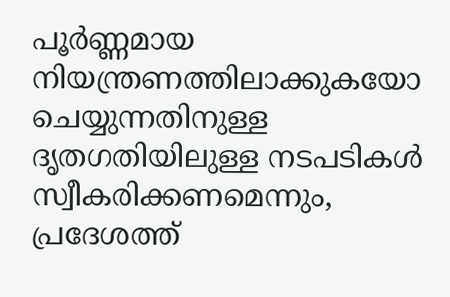പൂര്‍ണ്ണമായ നിയന്ത്രണത്തിലാക്കുകയോ ചെയ്യുന്നതിനുള്ള ദൃതഗതിയിലുള്ള നടപടികള്‍ സ്വീകരിക്കണമെന്നും, പ്രദേശത്ത്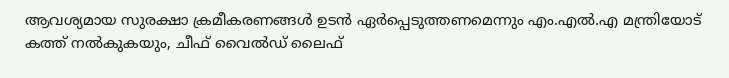ആവശ്യമായ സുരക്ഷാ ക്രമീകരണങ്ങള്‍ ഉടന്‍ ഏര്‍പ്പെടുത്തണമെന്നും എം.എല്‍.എ മന്ത്രിയോട് കത്ത് നല്‍കുകയും, ചീഫ് വൈല്‍ഡ് ലൈഫ്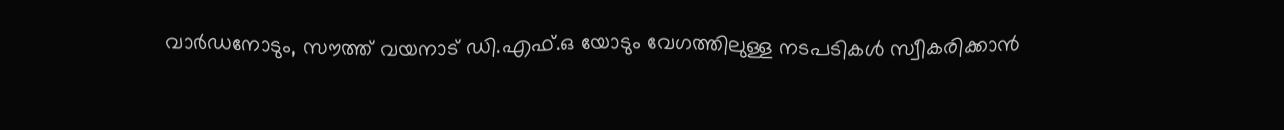വാര്‍ഡനോടും, സൗത്ത് വയനാട് ഡി.എഫ്.ഒ യോടും വേഗത്തിലുള്ള നടപടികള്‍ സ്വീകരിക്കാന്‍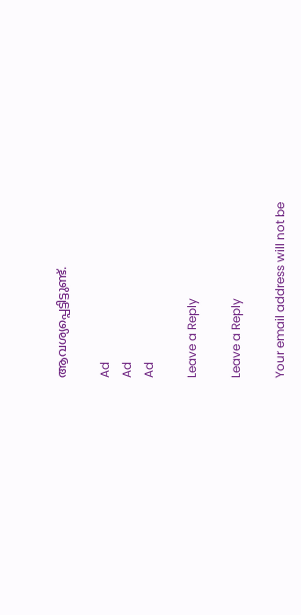ആവശ്യപ്പെട്ടിട്ടുണ്ട്.

Ad
Ad
Ad

Leave a Reply

Leave a Reply

Your email address will not be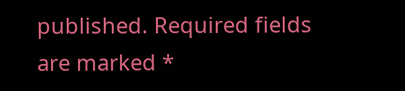published. Required fields are marked *